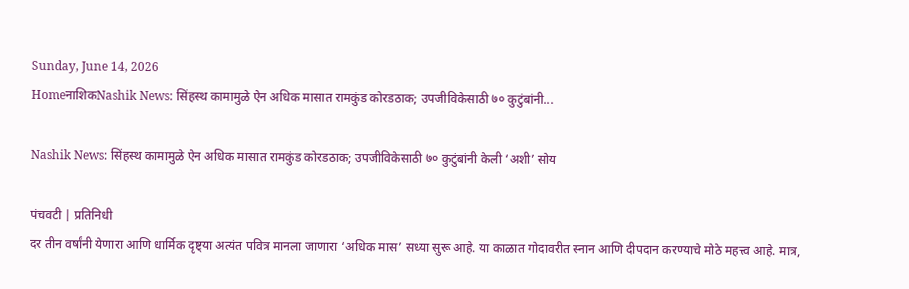Sunday, June 14, 2026
HomeनाशिकNashik News: सिंहस्थ कामामुळे ऐन अधिक मासात रामकुंड कोरडठाक; उपजीविकेसाठी ७० कुटुंबांनी...

Nashik News: सिंहस्थ कामामुळे ऐन अधिक मासात रामकुंड कोरडठाक; उपजीविकेसाठी ७० कुटुंबांनी केली ‘अशी’ सोय

पंचवटी | प्रतिनिधी
दर तीन वर्षांनी येणारा आणि धार्मिक दृष्ट्या अत्यंत पवित्र मानला जाणारा ‘अधिक मास’ सध्या सुरू आहे. या काळात गोदावरीत स्नान आणि दीपदान करण्याचे मोठे महत्त्व आहे. मात्र,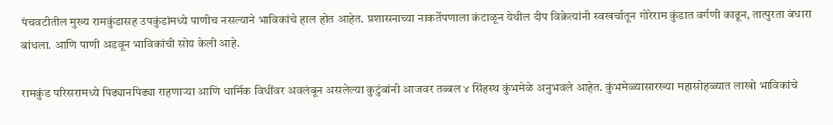पंचवटीतील मुख्य रामकुंडासह उपकुंडांमध्ये पाणीच नसल्याने भाविकांचे हाल होत आहेत. प्रशासनाच्या नाकर्तेपणाला कंटाळून येथील दीप विक्रेत्यांनी स्वखर्चातून गोरेराम कुंडात वर्गणी काढून, तात्पुरता बंधारा बांधला. आणि पाणी अडवून भाविकांची सोय केली आहे.

रामकुंड परिसरामध्ये पिढ्यानपिढ्या राहणाऱ्या आणि धार्मिक विधींवर अवलंबून असलेल्या कुटुंबांनी आजवर तब्बल ४ सिंहस्थ कुंभमेळे अनुभवले आहेत. कुंभमेळ्यासारख्या महासोहळ्यात लाखो भाविकांचे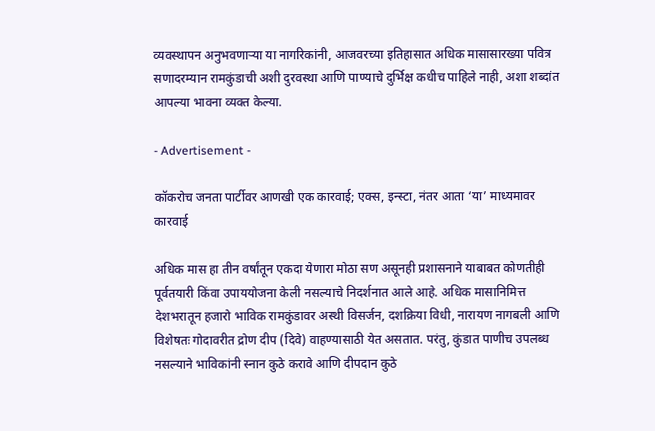व्यवस्थापन अनुभवणाऱ्या या नागरिकांनी, आजवरच्या इतिहासात अधिक मासासारख्या पवित्र सणादरम्यान रामकुंडाची अशी दुरवस्था आणि पाण्याचे दुर्भिक्ष कधीच पाहिले नाही, अशा शब्दांत आपल्या भावना व्यक्त केल्या.

- Advertisement -

कॉकरोच जनता पार्टीवर आणखी एक कारवाई; एक्स, इन्स्टा, नंतर आता ‘या’ माध्यमावर कारवाई

अधिक मास हा तीन वर्षांतून एकदा येणारा मोठा सण असूनही प्रशासनाने याबाबत कोणतीही पूर्वतयारी किंवा उपाययोजना केली नसल्याचे निदर्शनात आले आहे. अधिक मासानिमित्त देशभरातून हजारो भाविक रामकुंडावर अस्थी विसर्जन, दशक्रिया विधी, नारायण नागबली आणि विशेषतः गोदावरीत द्रोण दीप (दिवे) वाहण्यासाठी येत असतात. परंतु, कुंडात पाणीच उपलब्ध नसल्याने भाविकांनी स्नान कुठे करावे आणि दीपदान कुठे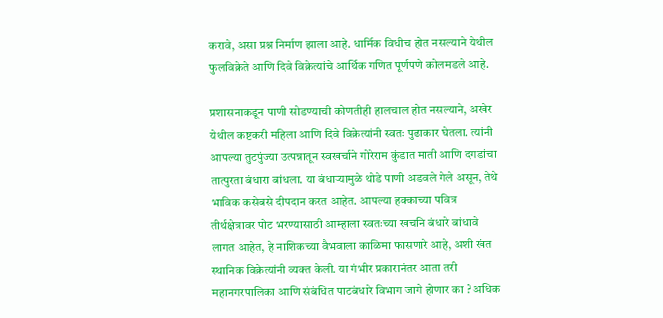करावे, असा प्रश्न निर्माण झाला आहे. धार्मिक विधीच होत नसल्याने येथील फुलविक्रेते आणि दिवे विक्रेत्यांचे आर्थिक गणित पूर्णपणे कोलमडले आहे.

प्रशासनाकडून पाणी सोडण्याची कोणतीही हालचाल होत नसल्याने, अखेर येथील कष्टकरी महिला आणि दिवे विक्रेत्यांनी स्वतः पुढाकार घेतला. त्यांनी आपल्या तुटपुंज्या उत्पन्नातून स्वखर्चाने गोरेराम कुंडात माती आणि दगडांचा तात्पुरता बंधारा बांधला. या बंधाऱ्यामुळे थोडे पाणी अडवले गेले असून, तेथे भाविक कसेबसे दीपदान करत आहेत. आपल्या हक्काच्या पवित्र तीर्थक्षेत्रावर पोट भरण्यासाठी आम्हाला स्वतःच्या खचनि बंधारे बांधावे लागत आहेत, हे नाशिकच्या वैभवाला काळिमा फासणारे आहे, अशी खंत स्थानिक विक्रेत्यांनी व्यक्त केली. या गंभीर प्रकारानंतर आता तरी महानगरपालिका आणि संबंधित पाटबंधारे विभाग जागे होणार का ? अधिक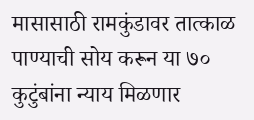मासासाठी रामकुंडावर तात्काळ पाण्याची सोय करून या ७० कुटुंबांना न्याय मिळणार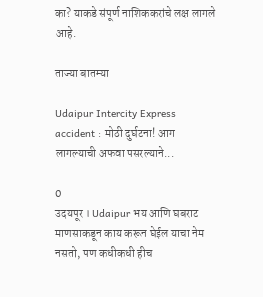का? याकडे संपूर्ण नाशिककरांचे लक्ष लागले आहे.

ताज्या बातम्या

Udaipur Intercity Express accident : मोठी दुर्घटना! आग लागल्याची अफवा पसरल्याने...

0
उदयपूर । Udaipur भय आणि घबराट माणसाकडून काय करून घेईल याचा नेम नसतो, पण कधीकधी हीच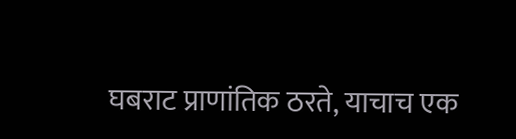घबराट प्राणांतिक ठरते, याचाच एक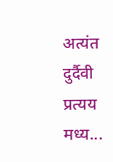अत्यंत दुर्दैवी प्रत्यय मध्य...